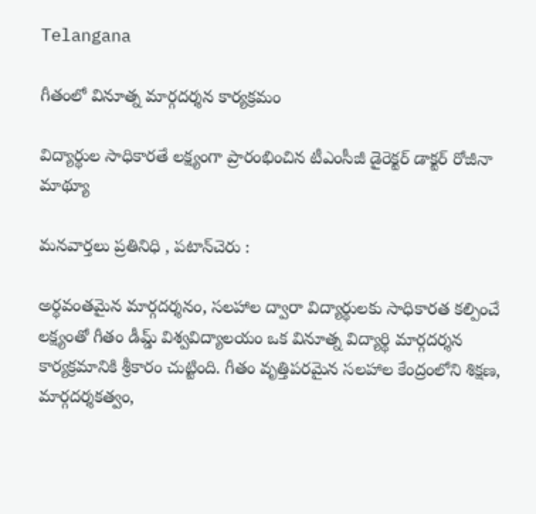Telangana

గీతంలో వినూత్న మార్గదర్శన కార్యక్రమం

విద్యార్థుల సాధికారతే లక్ష్యంగా ప్రారంభించిన టీఎంసీజీ డైరెక్టర్ డాక్టర్ రోజీనా మాథ్యూ

మనవార్తలు ప్రతినిధి , పటాన్‌చెరు :

అర్థవంతమైన మార్గదర్శనం, సలహాల ద్వారా విద్యార్థులకు సాధికారత కల్పించే లక్ష్యంతో గీతం డీమ్డ్ విశ్వవిద్యాలయం ఒక వినూత్న విద్యార్థి మార్గదర్శన కార్యక్రమానికి శ్రీకారం చుట్టింది. గీతం వృత్తిపరమైన సలహాల కేంద్రంలోని శిక్షణ, మార్గదర్శకత్వం,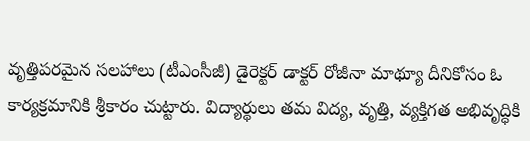వృత్తిపరమైన సలహాలు (టీఎంసీజీ) డైరెక్టర్ డాక్టర్ రోజీనా మాథ్యూ దీనికోసం ఓ కార్యక్రమానికి శ్రీకారం చుట్టారు. విద్యార్థులు తమ విద్య, వృత్తి, వ్యక్తిగత అభివృద్ధికి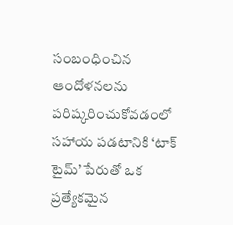సంబంధించిన ఆందోళనలను పరిష్కరించుకోవడంలో సహాయ పడటానికి ‘టాక్ టైమ్’ పేరుతో ఒక ప్రత్యేకమైన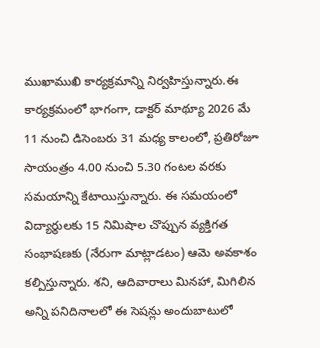ముఖాముఖి కార్యక్రమాన్ని నిర్వహిస్తున్నారు.ఈ కార్యక్రమంలో భాగంగా, డాక్టర్ మాథ్యూ 2026 మే 11 నుంచి డిసెంబరు 31 మధ్య కాలంలో, ప్రతిరోజూ సాయంత్రం 4.00 నుంచి 5.30 గంటల వరకు సమయాన్ని కేటాయిస్తున్నారు. ఈ సమయంలో విద్యార్థులకు 15 నిమిషాల చొప్పున వ్యక్తిగత సంభాషణకు (నేరుగా మాట్లాడటం) ఆమె అవకాశం కల్పిస్తున్నారు. శని, ఆదివారాలు మినహా, మిగిలిన అన్ని పనిదినాలలో ఈ సెషన్లు అందుబాటులో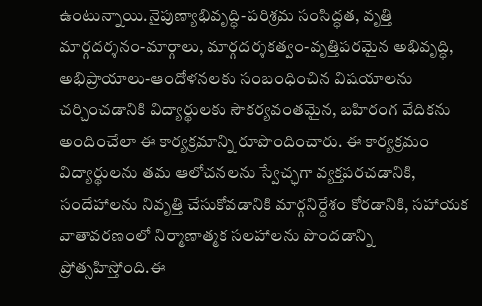ఉంటున్నాయి.నైపుణ్యాభివృద్ధి-పరిశ్రమ సంసిద్ధత, వృత్తి మార్గదర్శనం-మార్గాలు, మార్గదర్శకత్వం-వృత్తిపరమైన అభివృద్ధి, అభిప్రాయాలు-ఆందోళనలకు సంబంధించిన విషయాలను చర్చించడానికి విద్యార్థులకు సౌకర్యవంతమైన, బహిరంగ వేదికను అందించేలా ఈ కార్యక్రమాన్ని రూపొందించారు. ఈ కార్యక్రమం విద్యార్థులను తమ ఆలోచనలను స్వేచ్ఛగా వ్యక్తపరచడానికి, సందేహాలను నివృత్తి చేసుకోవడానికి మార్గనిర్దేశం కోరడానికి, సహాయక వాతావరణంలో నిర్మాణాత్మక సలహాలను పొందడాన్ని ప్రోత్సహిస్తోంది.ఈ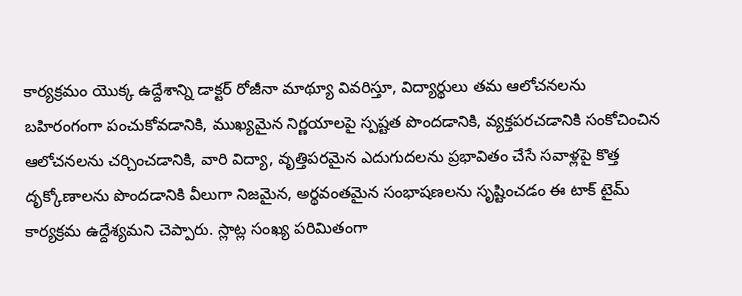కార్యక్రమం యొక్క ఉద్దేశాన్ని డాక్టర్ రోజీనా మాథ్యూ వివరిస్తూ, విద్యార్థులు తమ ఆలోచనలను బహిరంగంగా పంచుకోవడానికి, ముఖ్యమైన నిర్ణయాలపై స్పష్టత పొందడానికి, వ్యక్తపరచడానికి సంకోచించిన ఆలోచనలను చర్చించడానికి, వారి విద్యా, వృత్తిపరమైన ఎదుగుదలను ప్రభావితం చేసే సవాళ్లపై కొత్త దృక్కోణాలను పొందడానికి వీలుగా నిజమైన, అర్థవంతమైన సంభాషణలను సృష్టించడం ఈ టాక్ టైమ్ కార్యక్రమ ఉద్దేశ్యమని చెప్పారు. స్లాట్ల సంఖ్య పరిమితంగా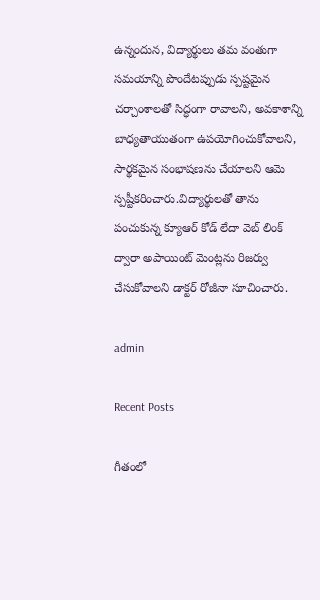ఉన్నందున, విద్యార్థులు తమ వంతుగా సమయాన్ని పొందేటప్పుడు స్పష్టమైన చర్చాంశాలతో సిద్ధంగా రావాలని, అవకాశాన్ని బాధ్యతాయుతంగా ఉపయోగించుకోవాలని, సార్థకమైన సంభాషణను చేయాలని ఆమె స్పష్టీకరించారు.విద్యార్థులతో తాను పంచుకున్న క్యూఆర్ కోడ్ లేదా వెబ్ లింక్ ద్వారా అపాయింట్ మెంట్లను రిజర్వు చేసుకోవాలని డాక్టర్ రోజీనా సూచించారు.

admin

Recent Posts

గీతంలో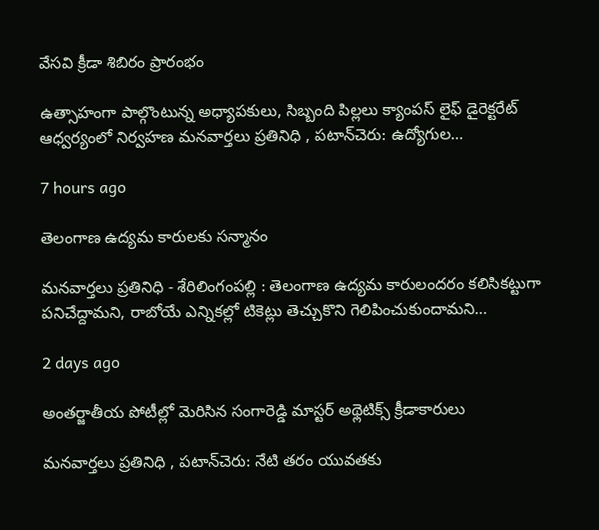వేసవి క్రీడా శిబిరం ప్రారంభం

ఉత్సాహంగా పాల్గొంటున్న అధ్యాపకులు, సిబ్బంది పిల్లలు క్యాంపస్ లైఫ్ డైరెక్టరేట్ ఆధ్వర్యంలో నిర్వహణ మనవార్తలు ప్రతినిధి , పటాన్‌చెరు: ఉద్యోగుల…

7 hours ago

తెలంగాణ ఉద్యమ కారులకు సన్మానం

మనవార్తలు ప్రతినిధి - శేరిలింగంపల్లి : తెలంగాణ ఉద్యమ కారులందరం కలిసికట్టుగా పనిచేద్దామని, రాబోయే ఎన్నికల్లో టికెట్లు తెచ్చుకొని గెలిపించుకుందామని…

2 days ago

అంతర్జాతీయ పోటీల్లో మెరిసిన సంగారెడ్డి మాస్టర్ అథ్లెటిక్స్ క్రీడాకారులు

మనవార్తలు ప్రతినిధి , పటాన్‌చెరు: నేటి తరం యువతకు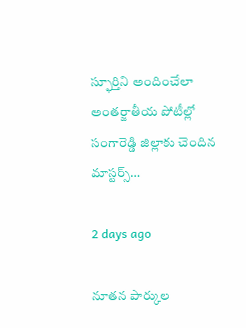స్ఫూర్తిని అందించేలా అంతర్జాతీయ పోటీల్లో సంగారెడ్డి జిల్లాకు చెందిన మాస్టర్స్…

2 days ago

నూతన పార్కుల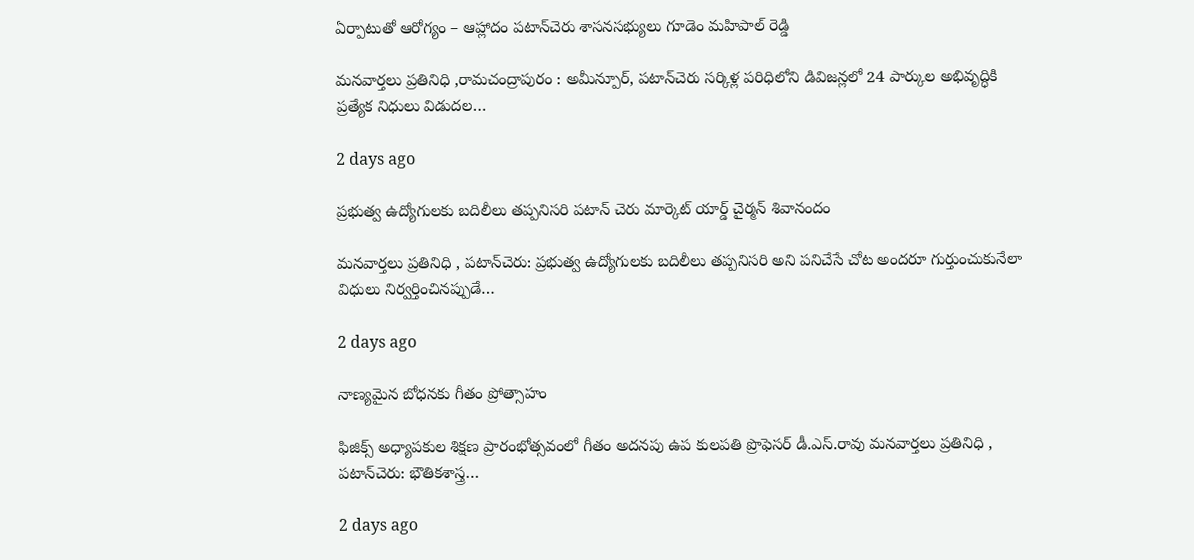ఏర్పాటుతో ఆరోగ్యం – ఆహ్లాదం పటాన్‌చెరు శాసనసభ్యులు గూడెం మహిపాల్ రెడ్డి

మనవార్తలు ప్రతినిధి ,రామచంద్రాపురం : అమీన్పూర్, పటాన్‌చెరు సర్కిళ్ల పరిధిలోని డివిజన్లలో 24 పార్కుల అభివృద్ధికి ప్రత్యేక నిధులు విడుదల…

2 days ago

ప్రభుత్వ ఉద్యోగులకు బదిలీలు తప్పనిసరి పటాన్ చెరు మార్కెట్ యార్డ్ చైర్మన్ శివానందం

మనవార్తలు ప్రతినిధి , పటాన్‌చెరు: ప్రభుత్వ ఉద్యోగులకు బదిలీలు తప్పనిసరి అని పనిచేసే చోట అందరూ గుర్తుంచుకునేలా విధులు నిర్వర్తించినప్పుడే…

2 days ago

నాణ్యమైన బోధనకు గీతం ప్రోత్సాహం

ఫిజిక్స్ అధ్యాపకుల శిక్షణ ప్రారంభోత్సవంలో గీతం అదనపు ఉప కులపతి ప్రొఫెసర్ డీ.ఎస్.రావు మనవార్తలు ప్రతినిధి , పటాన్‌చెరు: భౌతికశాస్త్ర…

2 days ago